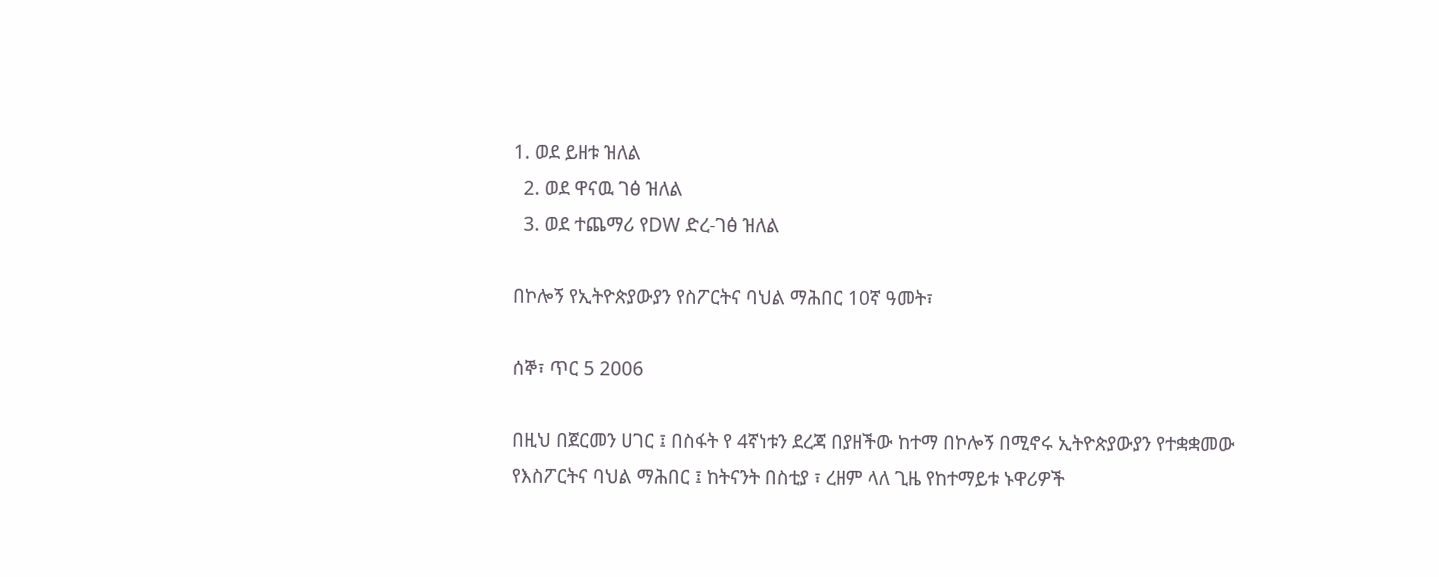1. ወደ ይዘቱ ዝለል
  2. ወደ ዋናዉ ገፅ ዝለል
  3. ወደ ተጨማሪ የDW ድረ-ገፅ ዝለል

በኮሎኝ የኢትዮጵያውያን የስፖርትና ባህል ማሕበር 10ኛ ዓመት፣

ሰኞ፣ ጥር 5 2006

በዚህ በጀርመን ሀገር ፤ በስፋት የ 4ኛነቱን ደረጃ በያዘችው ከተማ በኮሎኝ በሚኖሩ ኢትዮጵያውያን የተቋቋመው የእስፖርትና ባህል ማሕበር ፤ ከትናንት በስቲያ ፣ ረዘም ላለ ጊዜ የከተማይቱ ኑዋሪዎች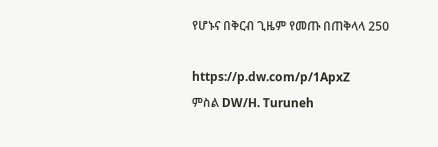የሆኑና በቅርብ ጊዜም የመጡ በጠቅላላ 250

https://p.dw.com/p/1ApxZ
ምስል DW/H. Turuneh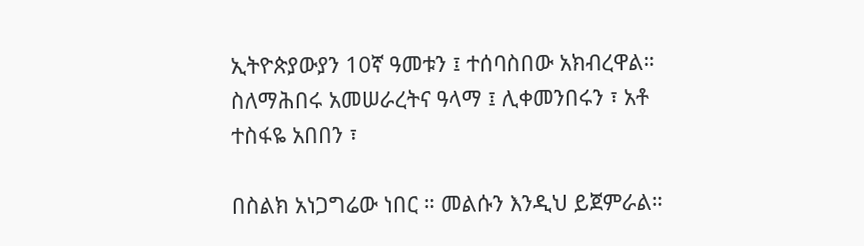ኢትዮጵያውያን 10ኛ ዓመቱን ፤ ተሰባስበው አክብረዋል። ስለማሕበሩ አመሠራረትና ዓላማ ፤ ሊቀመንበሩን ፣ አቶ ተስፋዬ አበበን ፣

በስልክ አነጋግሬው ነበር ። መልሱን እንዲህ ይጀምራል።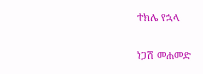ተክሌ የኋላ

ነጋሽ መሐመድ